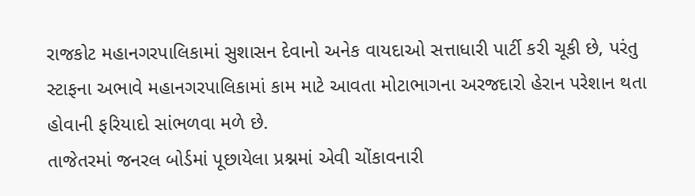રાજકોટ મહાનગરપાલિકામાં સુશાસન દેવાનો અનેક વાયદાઓ સત્તાધારી પાર્ટી કરી ચૂકી છે, પરંતુ સ્ટાફના અભાવે મહાનગરપાલિકામાં કામ માટે આવતા મોટાભાગના અરજદારો હેરાન પરેશાન થતા હોવાની ફરિયાદો સાંભળવા મળે છે.
તાજેતરમાં જનરલ બોર્ડમાં પૂછાયેલા પ્રશ્નમાં એવી ચોંકાવનારી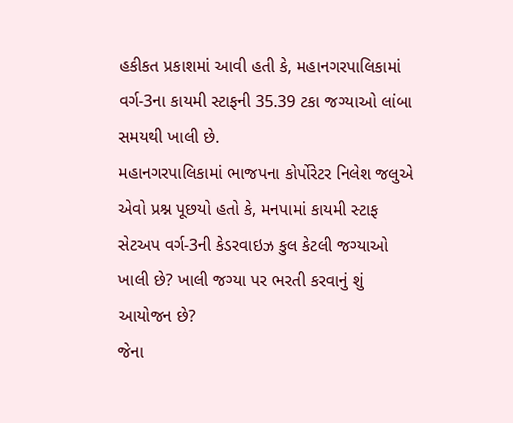હકીકત પ્રકાશમાં આવી હતી કે, મહાનગરપાલિકામાં વર્ગ-3ના કાયમી સ્ટાફની 35.39 ટકા જગ્યાઓ લાંબા સમયથી ખાલી છે.
મહાનગરપાલિકામાં ભાજપના કોર્પોરેટર નિલેશ જલુએ એવો પ્રશ્ન પૂછયો હતો કે, મનપામાં કાયમી સ્ટાફ સેટઅપ વર્ગ-3ની કેડરવાઇઝ કુલ કેટલી જગ્યાઓ ખાલી છે? ખાલી જગ્યા પર ભરતી કરવાનું શું આયોજન છે?
જેના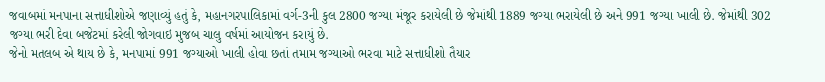જવાબમાં મનપાના સત્તાધીશોએ જણાવ્યું હતું કે, મહાનગરપાલિકામાં વર્ગ-3ની કુલ 2800 જગ્યા મંજૂર કરાયેલી છે જેમાંથી 1889 જગ્યા ભરાયેલી છે અને 991 જગ્યા ખાલી છે. જેમાંથી 302 જગ્યા ભરી દેવા બજેટમાં કરેલી જોગવાઇ મુજબ ચાલુ વર્ષમાં આયોજન કરાયું છે.
જેનો મતલબ એ થાય છે કે, મનપામાં 991 જગ્યાઓ ખાલી હોવા છતાં તમામ જગ્યાઓ ભરવા માટે સત્તાધીશો તૈયાર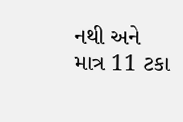નથી અને માત્ર 11 ટકા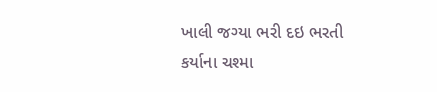ખાલી જગ્યા ભરી દઇ ભરતી કર્યાના ચશ્મા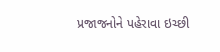પ્રજાજનોને પહેરાવા ઇચ્છી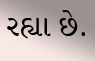રહ્યા છે.